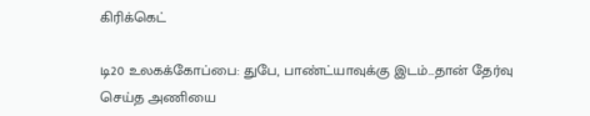கிரிக்கெட்

டி20 உலகக்கோப்பை: துபே, பாண்ட்யாவுக்கு இடம்...தான் தேர்வு செய்த அணியை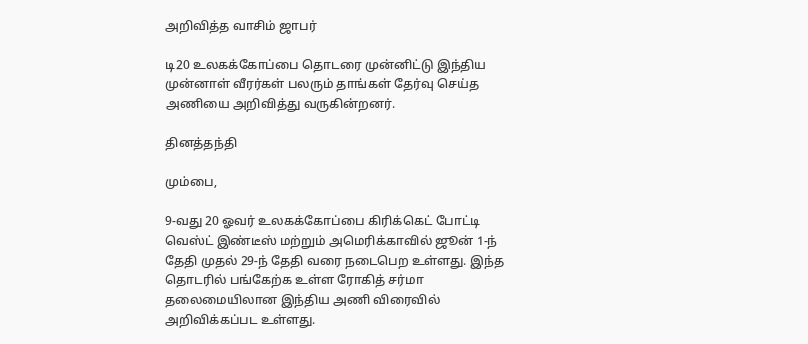அறிவித்த வாசிம் ஜாபர்

டி20 உலகக்கோப்பை தொடரை முன்னிட்டு இந்திய முன்னாள் வீரர்கள் பலரும் தாங்கள் தேர்வு செய்த அணியை அறிவித்து வருகின்றனர்.

தினத்தந்தி

மும்பை,

9-வது 20 ஓவர் உலகக்கோப்பை கிரிக்கெட் போட்டி வெஸ்ட் இண்டீஸ் மற்றும் அமெரிக்காவில் ஜூன் 1-ந் தேதி முதல் 29-ந் தேதி வரை நடைபெற உள்ளது. இந்த தொடரில் பங்கேற்க உள்ள ரோகித் சர்மா தலைமையிலான இந்திய அணி விரைவில் அறிவிக்கப்பட உள்ளது.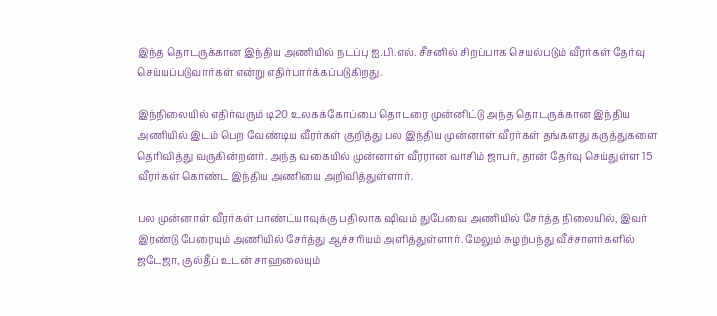இந்த தொடருக்கான இந்திய அணியில் நடப்பு ஐ.பி.எல். சீசனில் சிறப்பாக செயல்படும் வீரர்கள் தேர்வு செய்யப்படுவார்கள் என்று எதிர்பார்க்கப்படுகிறது.

இந்நிலையில் எதிர்வரும் டி20 உலகக்கோப்பை தொடரை முன்னிட்டு அந்த தொடருக்கான இந்திய அணியில் இடம் பெற வேண்டிய வீரர்கள் குறித்து பல இந்திய முன்னாள் வீரர்கள் தங்களது கருத்துகளை தெரிவித்து வருகின்றனர். அந்த வகையில் முன்னாள் வீரரான வாசிம் ஜாபர், தான் தேர்வு செய்துள்ள 15 வீரர்கள் கொண்ட இந்திய அணியை அறிவித்துள்ளார்.

பல முன்னாள் வீரர்கள் பாண்ட்யாவுக்கு பதிலாக ஷிவம் துபேவை அணியில் சேர்த்த நிலையில், இவர் இரண்டு பேரையும் அணியில் சேர்த்து ஆச்சரியம் அளித்துள்ளார். மேலும் சுழற்பந்து வீச்சாளர்களில் ஜடேஜா, குல்தீப் உடன் சாஹலையும்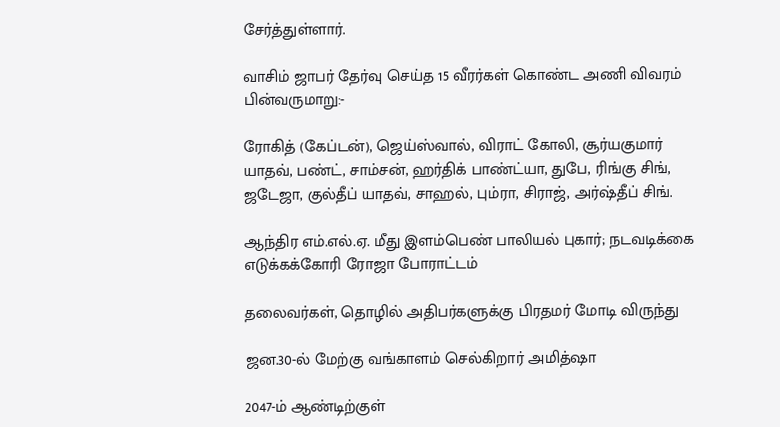சேர்த்துள்ளார்.

வாசிம் ஜாபர் தேர்வு செய்த 15 வீரர்கள் கொண்ட அணி விவரம் பின்வருமாறு:-

ரோகித் (கேப்டன்), ஜெய்ஸ்வால், விராட் கோலி, சூர்யகுமார் யாதவ், பண்ட், சாம்சன், ஹர்திக் பாண்ட்யா, துபே, ரிங்கு சிங், ஜடேஜா, குல்தீப் யாதவ், சாஹல், பும்ரா, சிராஜ், அர்ஷ்தீப் சிங்.

ஆந்திர எம்.எல்.ஏ. மீது இளம்பெண் பாலியல் புகார்; நடவடிக்கை எடுக்கக்கோரி ரோஜா போராட்டம்

தலைவர்கள், தொழில் அதிபர்களுக்கு பிரதமர் மோடி விருந்து

ஜன.30-ல் மேற்கு வங்காளம் செல்கிறார் அமித்ஷா

2047-ம் ஆண்டிற்குள்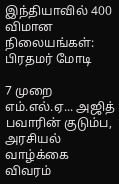இந்தியாவில் 400 விமான நிலையங்கள்: பிரதமர் மோடி

7 முறை எம்.எல்.ஏ... அஜித் பவாரின் குடும்ப, அரசியல் வாழ்க்கை விவரம்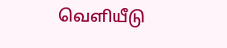வெளியீடு